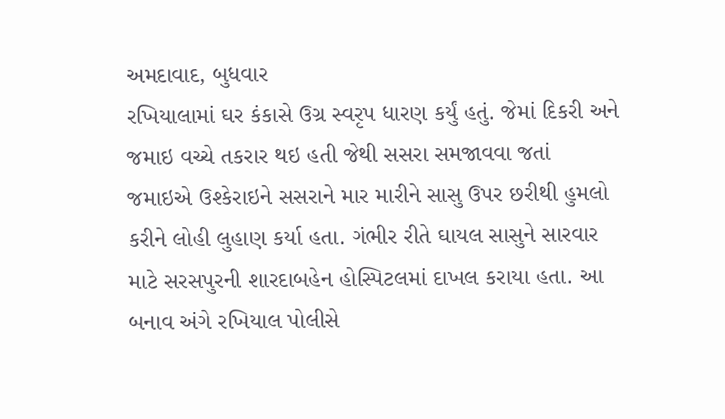અમદાવાદ, બુધવાર
રખિયાલામાં ઘર કંકાસે ઉગ્ર સ્વરૃપ ધારણ કર્યું હતું. જેમાં દિકરી અને જમાઇ વચ્ચે તકરાર થઇ હતી જેથી સસરા સમજાવવા જતાં જમાઇએ ઉશ્કેરાઇને સસરાને માર મારીને સાસુ ઉપર છરીથી હુમલો કરીને લોહી લુહાણ કર્યા હતા. ગંભીર રીતે ઘાયલ સાસુને સારવાર માટે સરસપુરની શારદાબહેન હોસ્પિટલમાં દાખલ કરાયા હતા. આ બનાવ અંગે રખિયાલ પોલીસે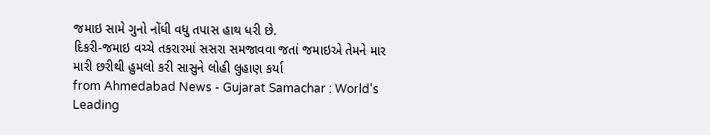જમાઇ સામે ગુનો નોંધી વધુ તપાસ હાથ ધરી છે.
દિકરી-જમાઇ વચ્ચે તકરારમાં સસરા સમજાવવા જતાં જમાઇએ તેમને માર મારી છરીથી હુમલો કરી સાસુને લોહી લુહાણ કર્યા
from Ahmedabad News - Gujarat Samachar : World's Leading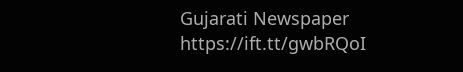Gujarati Newspaper https://ift.tt/gwbRQoI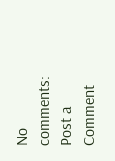No comments:
Post a Comment